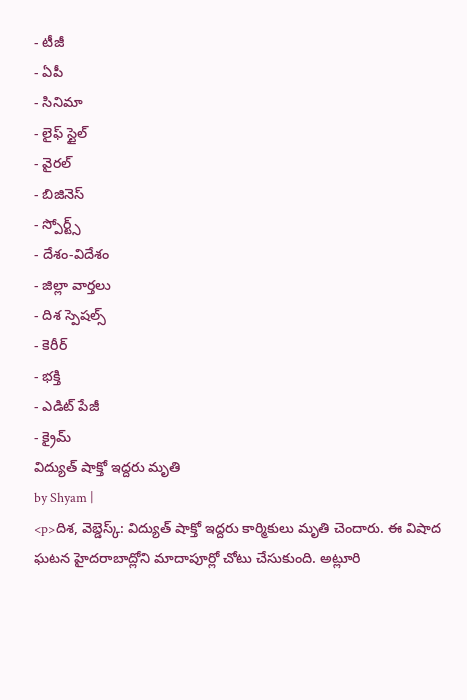- టీజీ
- ఏపీ
- సినిమా
- లైఫ్ స్టైల్
- వైరల్
- బిజినెస్
- స్పోర్ట్స్
- దేశం-విదేశం
- జిల్లా వార్తలు
- దిశ స్పెషల్స్
- కెరీర్
- భక్తి
- ఎడిట్ పేజీ
- క్రైమ్
విద్యుత్ షాక్తో ఇద్దరు మృతి
by Shyam |
<p>దిశ, వెబ్డెస్క్: విద్యుత్ షాక్తో ఇద్దరు కార్మికులు మృతి చెందారు. ఈ విషాద ఘటన హైదరాబాద్లోని మాదాపూర్లో చోటు చేసుకుంది. అట్లూరి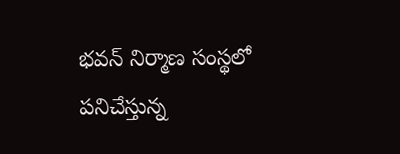భవన్ నిర్మాణ సంస్థలో పనిచేస్తున్న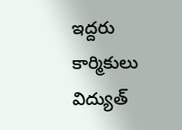ఇద్దరు కార్మికులు విద్యుత్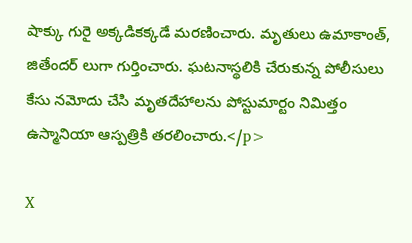షాక్కు గురై అక్కడికక్కడే మరణించారు. మృతులు ఉమాకాంత్, జితేందర్ లుగా గుర్తించారు. ఘటనాస్థలికి చేరుకున్న పోలీసులు కేసు నమోదు చేసి మృతదేహాలను పోస్టుమార్టం నిమిత్తం ఉస్మానియా ఆస్పత్రికి తరలించారు.</p>

X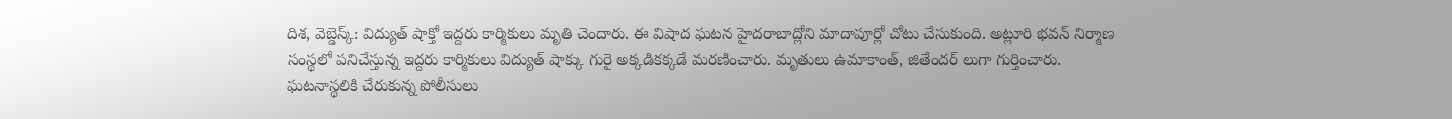దిశ, వెబ్డెస్క్: విద్యుత్ షాక్తో ఇద్దరు కార్మికులు మృతి చెందారు. ఈ విషాద ఘటన హైదరాబాద్లోని మాదాపూర్లో చోటు చేసుకుంది. అట్లూరి భవన్ నిర్మాణ సంస్థలో పనిచేస్తున్న ఇద్దరు కార్మికులు విద్యుత్ షాక్కు గురై అక్కడికక్కడే మరణించారు. మృతులు ఉమాకాంత్, జితేందర్ లుగా గుర్తించారు. ఘటనాస్థలికి చేరుకున్న పోలీసులు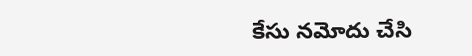కేసు నమోదు చేసి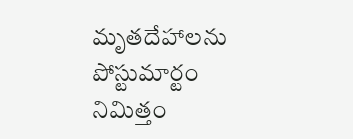మృతదేహాలను పోస్టుమార్టం నిమిత్తం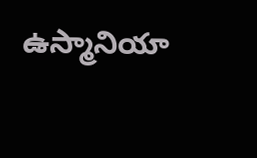ఉస్మానియా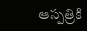ఆస్పత్రికి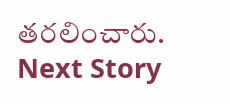తరలించారు.
Next Story